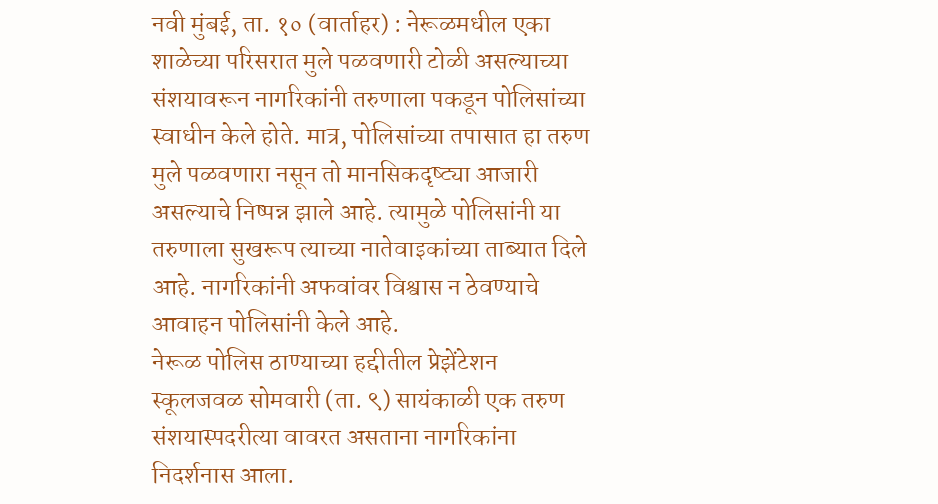नवी मुंबई, ता. १० (वार्ताहर) : नेरूळमधील एका शाळेच्या परिसरात मुले पळवणारी टोळी असल्याच्या संशयावरून नागरिकांनी तरुणाला पकडून पोलिसांच्या स्वाधीन केले होते. मात्र, पोलिसांच्या तपासात हा तरुण मुले पळवणारा नसून तो मानसिकदृष्ट्या आजारी असल्याचे निष्पन्न झाले आहे. त्यामुळे पोलिसांनी या तरुणाला सुखरूप त्याच्या नातेवाइकांच्या ताब्यात दिले आहे. नागरिकांनी अफवांवर विश्वास न ठेवण्याचे आवाहन पोलिसांनी केले आहे.
नेरूळ पोलिस ठाण्याच्या हद्दीतील प्रेझेंटेशन स्कूलजवळ सोमवारी (ता. ९) सायंकाळी एक तरुण संशयास्पदरीत्या वावरत असताना नागरिकांना निदर्शनास आला.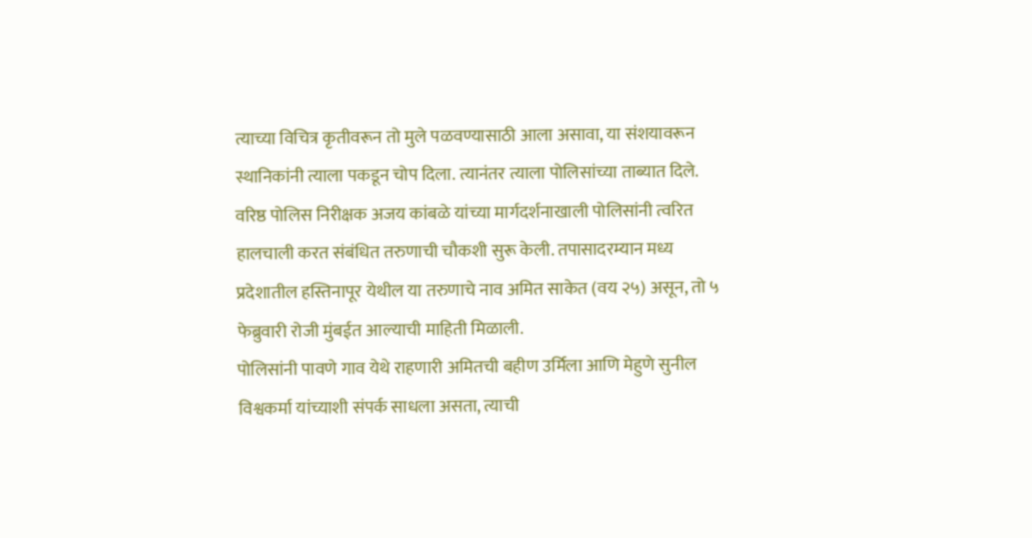त्याच्या विचित्र कृतीवरून तो मुले पळवण्यासाठी आला असावा, या संशयावरून स्थानिकांनी त्याला पकडून चोप दिला. त्यानंतर त्याला पोलिसांच्या ताब्यात दिले. वरिष्ठ पोलिस निरीक्षक अजय कांबळे यांच्या मार्गदर्शनाखाली पोलिसांनी त्वरित हालचाली करत संबंधित तरुणाची चौकशी सुरू केली. तपासादरम्यान मध्य प्रदेशातील हस्तिनापूर येथील या तरुणाचे नाव अमित साकेत (वय २५) असून, तो ५ फेब्रुवारी रोजी मुंबईत आल्याची माहिती मिळाली.
पोलिसांनी पावणे गाव येथे राहणारी अमितची बहीण उर्मिला आणि मेहुणे सुनील विश्वकर्मा यांच्याशी संपर्क साधला असता, त्याची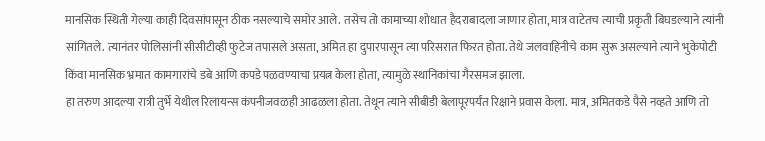मानसिक स्थिती गेल्या काही दिवसांपासून ठीक नसल्याचे समोर आले. तसेच तो कामाच्या शोधात हैदराबादला जाणार होता, मात्र वाटेतच त्याची प्रकृती बिघडल्याने त्यांनी सांगितले. त्यानंतर पोलिसांनी सीसीटीव्ही फुटेज तपासले असता, अमित हा दुपारपासून त्या परिसरात फिरत होता. तेथे जलवाहिनीचे काम सुरू असल्याने त्याने भुकेपोटी किंवा मानसिक भ्रमात कामगारांचे डबे आणि कपडे पळवण्याचा प्रयत्न केला होता, त्यामुळे स्थानिकांचा गैरसमज झाला.
हा तरुण आदल्या रात्री तुर्भे येथील रिलायन्स कंपनीजवळही आढळला होता. तेथून त्याने सीबीडी बेलापूरपर्यंत रिक्षाने प्रवास केला. मात्र, अमितकडे पैसे नव्हते आणि तो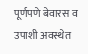पूर्णपणे बेवारस व उपाशी अवस्थेत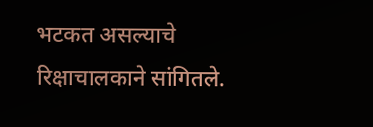भटकत असल्याचे रिक्षाचालकाने सांगितले.